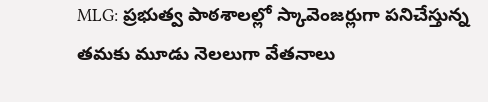MLG: ప్రభుత్వ పాఠశాలల్లో స్కావెంజర్లుగా పనిచేస్తున్న తమకు మూడు నెలలుగా వేతనాలు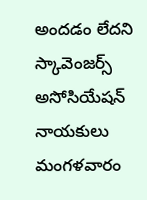అందడం లేదని స్కావెంజర్స్ అసోసియేషన్ నాయకులు మంగళవారం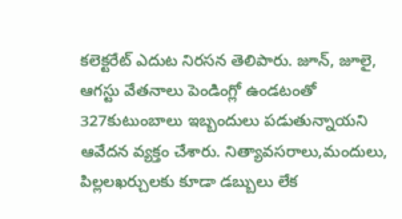కలెక్టరేట్ ఎదుట నిరసన తెలిపారు. జూన్, జూలై, ఆగస్టు వేతనాలు పెండింగ్లో ఉండటంతో 327కుటుంబాలు ఇబ్బందులు పడుతున్నాయని ఆవేదన వ్యక్తం చేశారు. నిత్యావసరాలు,మందులు, పిల్లలఖర్చులకు కూడా డబ్బులు లేక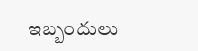ఇబ్బందులు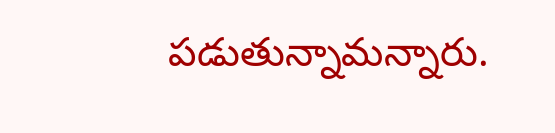పడుతున్నామన్నారు.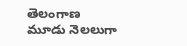తెలంగాణ
మూడు నెలలుగా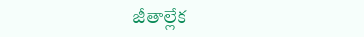జీతాల్లేక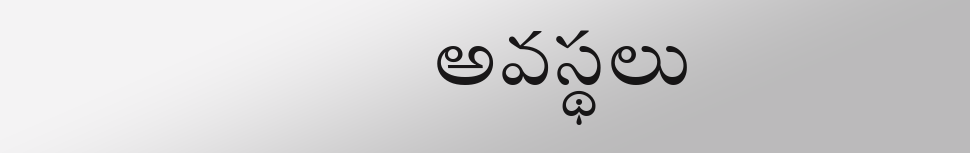అవస్థలు